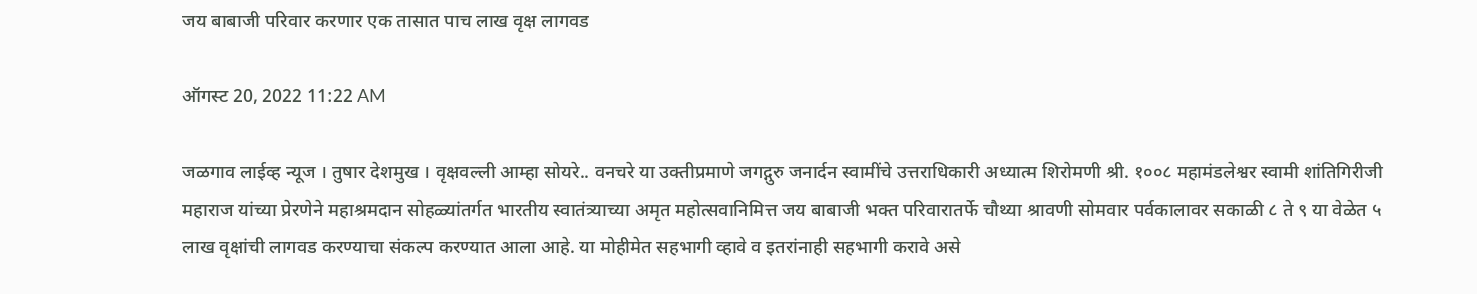जय बाबाजी परिवार करणार एक तासात पाच लाख वृक्ष लागवड

ऑगस्ट 20, 2022 11:22 AM

जळगाव लाईव्ह न्यूज । तुषार देशमुख । वृक्षवल्ली आम्हा सोयरे.. वनचरे या उक्तीप्रमाणे जगद्गुरु जनार्दन स्वामींचे उत्तराधिकारी अध्यात्म शिरोमणी श्री. १००८ महामंडलेश्वर स्वामी शांतिगिरीजी महाराज यांच्या प्रेरणेने महाश्रमदान सोहळ्यांतर्गत भारतीय स्वातंत्र्याच्या अमृत महोत्सवानिमित्त जय बाबाजी भक्त परिवारातर्फे चौथ्या श्रावणी सोमवार पर्वकालावर सकाळी ८ ते ९ या वेळेत ५ लाख वृक्षांची लागवड करण्याचा संकल्प करण्यात आला आहे. या मोहीमेत सहभागी व्हावे व इतरांनाही सहभागी करावे असे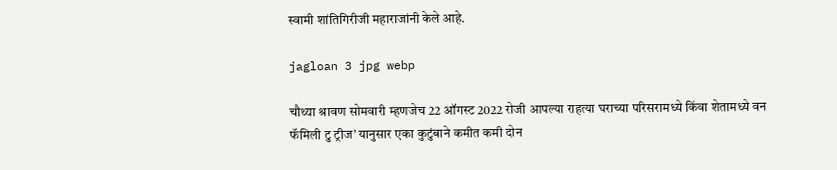स्वामी शांतिगिरीजी महाराजांनी केले आहे.

jagloan 3 jpg webp

चौथ्या श्रावण सोमवारी म्हणजेच 22 ऑगस्ट 2022 रोजी आपल्या राहत्या घराच्या परिसरामध्ये किंवा शेतामध्ये वन फॅमिली टु ट्रीज’ यानुसार एका कुटुंबाने कमीत कमी दोन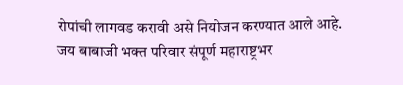रोपांची लागवड करावी असे नियोजन करण्यात आले आहे. जय बाबाजी भक्त परिवार संपूर्ण महाराष्ट्रभर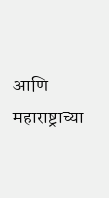आणि महाराष्ट्राच्या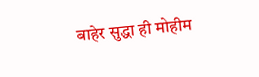बाहेर सुद्धा ही मोहीम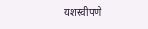यशस्वीपणे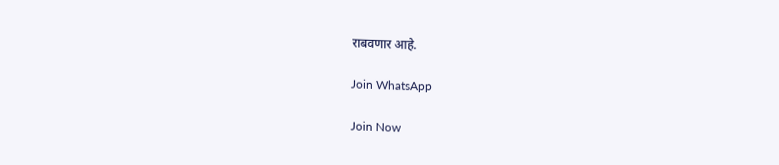राबवणार आहे.

Join WhatsApp

Join Now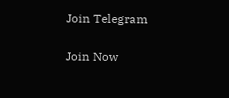Join Telegram

Join Now